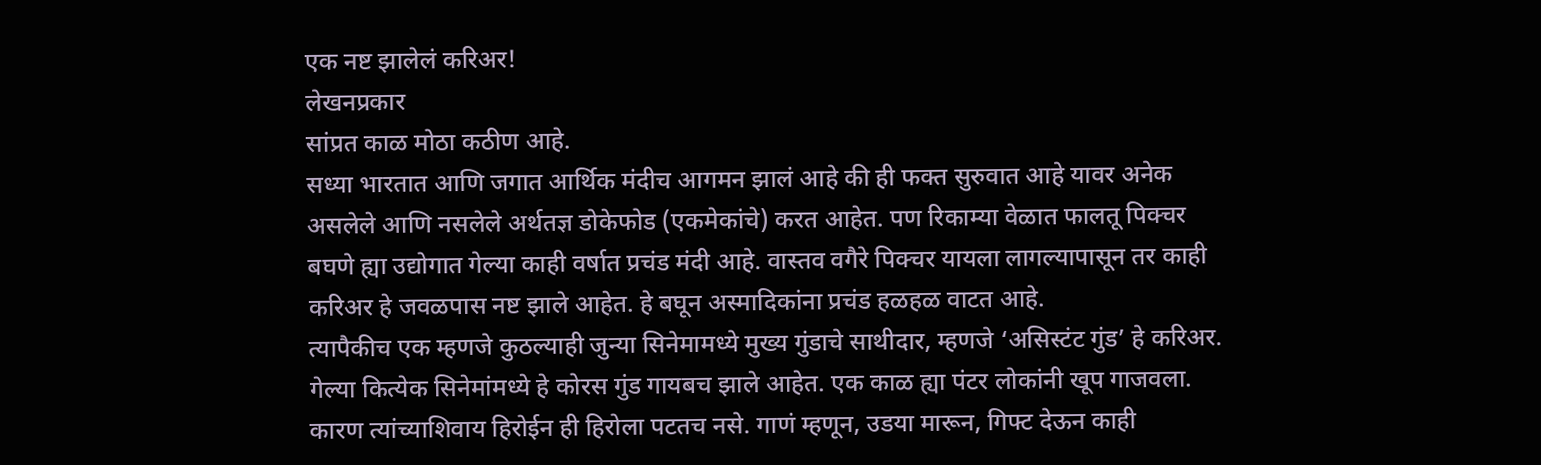एक नष्ट झालेलं करिअर!
लेखनप्रकार
सांप्रत काळ मोठा कठीण आहे.
सध्या भारतात आणि जगात आर्थिक मंदीच आगमन झालं आहे की ही फक्त सुरुवात आहे यावर अनेक असलेले आणि नसलेले अर्थतज्ञ डोकेफोड (एकमेकांचे) करत आहेत. पण रिकाम्या वेळात फालतू पिक्चर बघणे ह्या उद्योगात गेल्या काही वर्षात प्रचंड मंदी आहे. वास्तव वगैरे पिक्चर यायला लागल्यापासून तर काही करिअर हे जवळपास नष्ट झाले आहेत. हे बघून अस्मादिकांना प्रचंड हळहळ वाटत आहे.
त्यापैकीच एक म्हणजे कुठल्याही जुन्या सिनेमामध्ये मुख्य गुंडाचे साथीदार, म्हणजे ‘असिस्टंट गुंड’ हे करिअर. गेल्या कित्येक सिनेमांमध्ये हे कोरस गुंड गायबच झाले आहेत. एक काळ ह्या पंटर लोकांनी खूप गाजवला. कारण त्यांच्याशिवाय हिरोईन ही हिरोला पटतच नसे. गाणं म्हणून, उडया मारून, गिफ्ट देऊन काही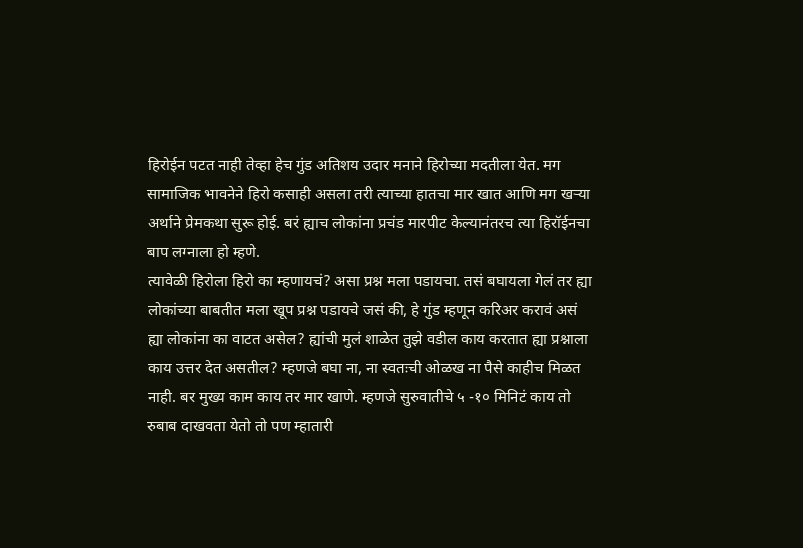हिरोईन पटत नाही तेव्हा हेच गुंड अतिशय उदार मनाने हिरोच्या मदतीला येत. मग सामाजिक भावनेने हिरो कसाही असला तरी त्याच्या हातचा मार खात आणि मग खऱ्या अर्थाने प्रेमकथा सुरू होई. बरं ह्याच लोकांना प्रचंड मारपीट केल्यानंतरच त्या हिरॉईनचा बाप लग्नाला हो म्हणे.
त्यावेळी हिरोला हिरो का म्हणायचं? असा प्रश्न मला पडायचा. तसं बघायला गेलं तर ह्या लोकांच्या बाबतीत मला खूप प्रश्न पडायचे जसं की, हे गुंड म्हणून करिअर करावं असं ह्या लोकांना का वाटत असेल? ह्यांची मुलं शाळेत तुझे वडील काय करतात ह्या प्रश्नाला काय उत्तर देत असतील? म्हणजे बघा ना, ना स्वतःची ओळख ना पैसे काहीच मिळत नाही. बर मुख्य काम काय तर मार खाणे. म्हणजे सुरुवातीचे ५ -१० मिनिटं काय तो रुबाब दाखवता येतो तो पण म्हातारी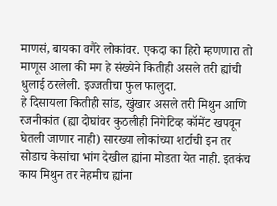माणसं, बायका वगैरे लोकांवर. एकदा का हिरो म्हणणारा तो माणूस आला की मग हे संख्येने कितीही असले तरी ह्यांची धुलाई ठरलेली. इज्जतीचा फुल फालुदा.
हे दिसायला कितीही सांड, खुंखार असले तरी मिथुन आणि रजनीकांत (ह्या दोघांवर कुठलीही निगेटिव्ह कॉमेंट खपवून घेतली जाणार नाही) सारख्या लोकांच्या शर्टाची इन तर सोडाच केसांचा भांग देखील ह्यांना मोडता येत नाही. इतकंच काय मिथुन तर नेहमीच ह्यांना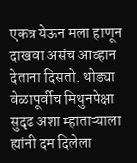एकत्र येऊन मला हाणून दाखवा असंच आव्हान देताना दिसतो. थोड्या वेळापूर्वीच मिथुनपेक्षा सुदृढ अशा म्हाताऱ्याला ह्यांनी दम दिलेला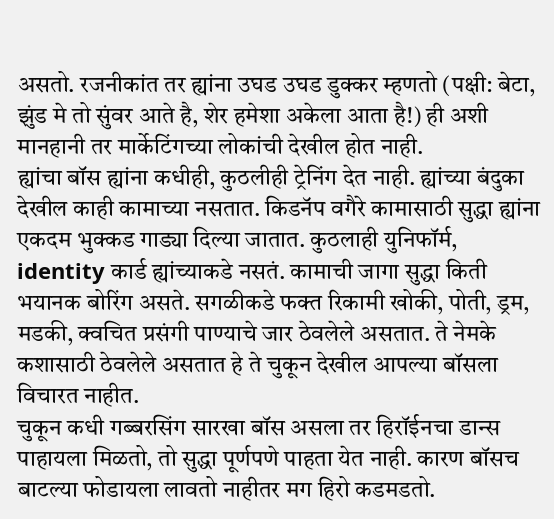असतो. रजनीकांत तर ह्यांना उघड उघड डुक्कर म्हणतो (पक्षी: बेटा, झुंड मे तो सुंवर आते है, शेर हमेशा अकेला आता है!) ही अशी मानहानी तर मार्केटिंगच्या लोकांची देखील होत नाही.
ह्यांचा बॉस ह्यांना कधीही, कुठलीही ट्रेनिंग देत नाही. ह्यांच्या बंदुका देखील काही कामाच्या नसतात. किडनॅप वगैरे कामासाठी सुद्धा ह्यांना एकदम भुक्कड गाड्या दिल्या जातात. कुठलाही युनिफॉर्म, identity कार्ड ह्यांच्याकडे नसतं. कामाची जागा सुद्धा किती भयानक बोरिंग असते. सगळीकडे फक्त रिकामी खोकी, पोती, ड्रम, मडकी, क्वचित प्रसंगी पाण्याचे जार ठेवलेले असतात. ते नेमके कशासाठी ठेवलेले असतात हे ते चुकून देखील आपल्या बॉसला विचारत नाहीत.
चुकून कधी गब्बरसिंग सारखा बॉस असला तर हिरॉईनचा डान्स पाहायला मिळतो, तो सुद्धा पूर्णपणे पाहता येत नाही. कारण बॉसच बाटल्या फोडायला लावतो नाहीतर मग हिरो कडमडतो.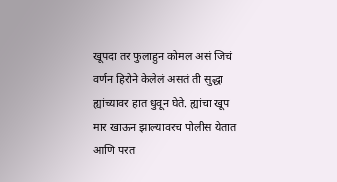खूपदा तर फुलाहुन कोमल असं जिचं वर्णन हिरोने केलेलं असतं ती सुद्धा ह्यांच्यावर हात धुवून घेते. ह्यांचा खूप मार खाऊन झाल्यावरच पोलीस येतात आणि परत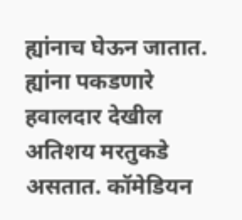ह्यांनाच घेऊन जातात. ह्यांना पकडणारे हवालदार देखील अतिशय मरतुकडे असतात. कॉमेडियन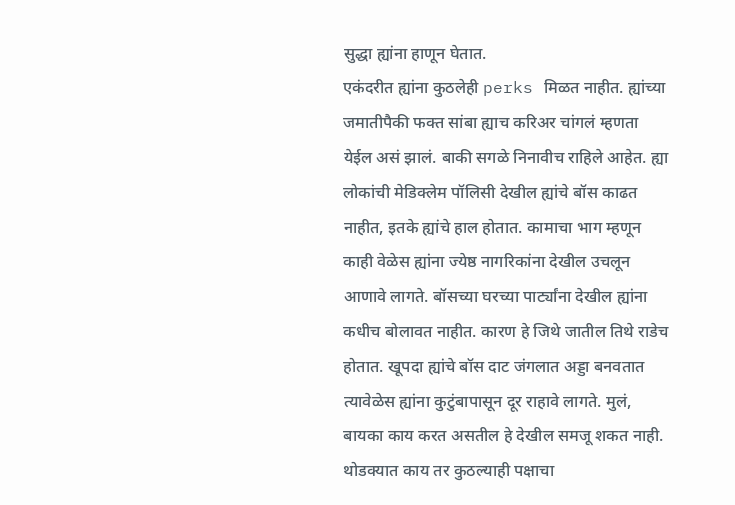सुद्धा ह्यांना हाणून घेतात.
एकंदरीत ह्यांना कुठलेही perks मिळत नाहीत. ह्यांच्या जमातीपैकी फक्त सांबा ह्याच करिअर चांगलं म्हणता येईल असं झालं. बाकी सगळे निनावीच राहिले आहेत. ह्या लोकांची मेडिक्लेम पॉलिसी देखील ह्यांचे बॉस काढत नाहीत, इतके ह्यांचे हाल होतात. कामाचा भाग म्हणून काही वेळेस ह्यांना ज्येष्ठ नागरिकांना देखील उचलून आणावे लागते. बॉसच्या घरच्या पार्ट्यांना देखील ह्यांना कधीच बोलावत नाहीत. कारण हे जिथे जातील तिथे राडेच होतात. खूपदा ह्यांचे बॉस दाट जंगलात अड्डा बनवतात त्यावेळेस ह्यांना कुटुंबापासून दूर राहावे लागते. मुलं, बायका काय करत असतील हे देखील समजू शकत नाही.
थोडक्यात काय तर कुठल्याही पक्षाचा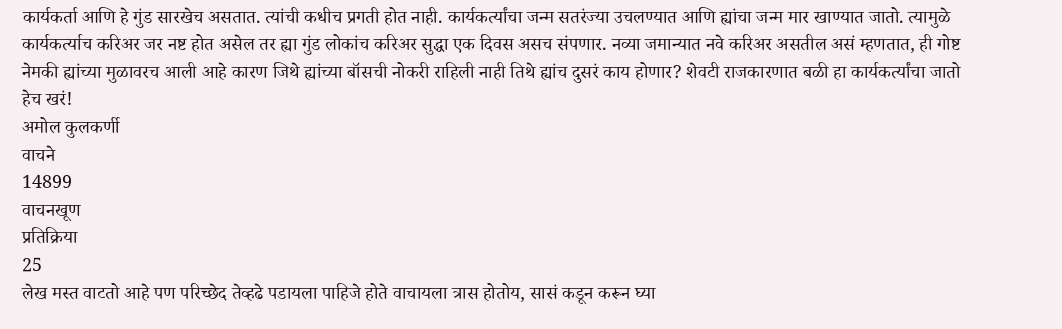कार्यकर्ता आणि हे गुंड सारखेच असतात. त्यांची कधीच प्रगती होत नाही. कार्यकर्त्यांचा जन्म सतरंज्या उचलण्यात आणि ह्यांचा जन्म मार खाण्यात जातो. त्यामुळे कार्यकर्त्याच करिअर जर नष्ट होत असेल तर ह्या गुंड लोकांच करिअर सुद्धा एक दिवस असच संपणार. नव्या जमान्यात नवे करिअर असतील असं म्हणतात, ही गोष्ट नेमकी ह्यांच्या मुळावरच आली आहे कारण जिथे ह्यांच्या बॉसची नोकरी राहिली नाही तिथे ह्यांच दुसरं काय होणार? शेवटी राजकारणात बळी हा कार्यकर्त्यांचा जातो हेच खरं!
अमोल कुलकर्णी
वाचने
14899
वाचनखूण
प्रतिक्रिया
25
लेख मस्त वाटतो आहे पण परिच्छेद तेव्हढे पडायला पाहिजे होते वाचायला त्रास होतोय, सासं कडून करून घ्या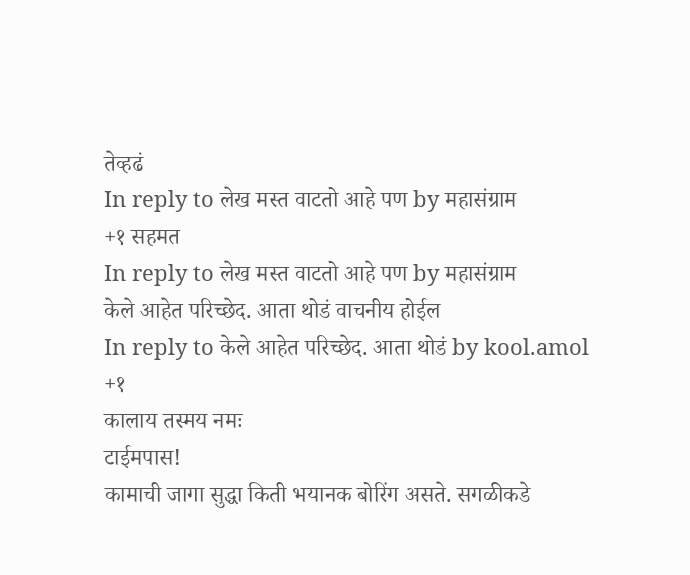तेव्हढं
In reply to लेख मस्त वाटतो आहे पण by महासंग्राम
+१ सहमत
In reply to लेख मस्त वाटतो आहे पण by महासंग्राम
केले आहेत परिच्छेद. आता थोडं वाचनीय होईल
In reply to केले आहेत परिच्छेद. आता थोडं by kool.amol
+१
कालाय तस्मय नमः
टाईमपास!
कामाची जागा सुद्धा किती भयानक बोरिंग असते. सगळीकडे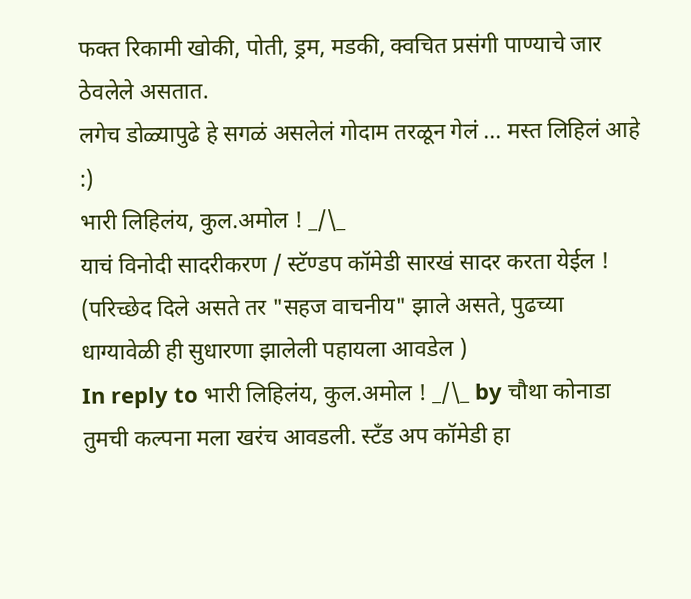फक्त रिकामी खोकी, पोती, ड्रम, मडकी, क्वचित प्रसंगी पाण्याचे जार ठेवलेले असतात.
लगेच डोळ्यापुढे हे सगळं असलेलं गोदाम तरळून गेलं ... मस्त लिहिलं आहे :)
भारी लिहिलंय, कुल.अमोल ! _/\_
याचं विनोदी सादरीकरण / स्टॅण्डप कॉमेडी सारखं सादर करता येईल !
(परिच्छेद दिले असते तर "सहज वाचनीय" झाले असते, पुढच्या धाग्यावेळी ही सुधारणा झालेली पहायला आवडेल )
In reply to भारी लिहिलंय, कुल.अमोल ! _/\_ by चौथा कोनाडा
तुमची कल्पना मला खरंच आवडली. स्टँड अप कॉमेडी हा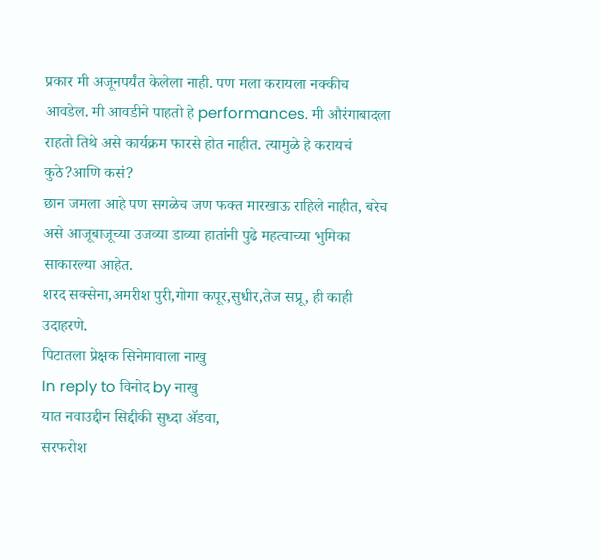प्रकार मी अजूनपर्यंत केलेला नाही. पण मला करायला नक्कीच आवडेल. मी आवडीने पाहतो हे performances. मी औरंगाबादला राहतो तिथे असे कार्यक्रम फारसे होत नाहीत. त्यामुळे हे करायचं कुठे?आणि कसं?
छान जमला आहे पण सगळेच जण फक्त मारखाऊ राहिले नाहीत, बरेच असे आजूबाजूच्या उजव्या डाव्या हातांनी पुढे महत्वाच्या भुमिका साकारल्या आहेत.
शरद सक्सेना,अमरीश पुरी,गोगा कपूर,सुधीर,तेज सप्रू, ही काही उदाहरणे.
पिटातला प्रेक्षक सिनेमावाला नाखु
In reply to विनोद by नाखु
यात नवाउद्दीन सिद्दीकी सुध्दा ॲडवा,
सरफरोश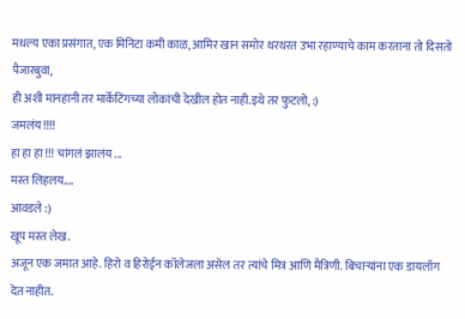मधल्य एका प्रसंगात, एक मिनिटा कमी काळ, आमिर खान समोर थरथरत उभा रहाण्याचे काम करताना तो दिसतो
पैजारबुवा,
ही अशी मानहानी तर मार्केटिंगच्या लोकांची देखील होत नाही.इथे तर फुटलो, :)
जमलंय !!!!
हा हा हा !!! चांगलं झालंय ...
मस्त लिहलय....
आवडले :)
खूप मस्त लेख.
अजून एक जमात आहे. हिरो व हिरोईन कॉलेजला असेल तर त्यांचे मित्र आणि मैत्रिणी. बिचाऱ्यांना एक डायलॉग देत नाहीत.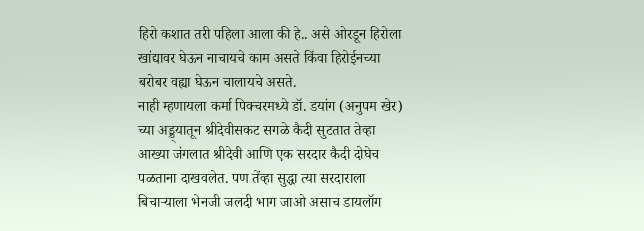हिरो कशात तरी पहिला आला की हे.. असे ओरडून हिरोला खांद्यावर घेऊन नाचायचे काम असते किंवा हिरोईनच्या बरोबर वह्या घेऊन चालायचे असते.
नाही म्हणायला कर्मा पिक्चरमध्ये डॉ. डयांग (अनुपम खेर) च्या अड्ड्यातून श्रीदेवीसकट सगळे कैदी सुटतात तेव्हा आख्या जंगलात श्रीदेवी आणि एक सरदार कैदी दोघेच पळताना दाखवलेत. पण तेंव्हा सुद्धा त्या सरदाराला बिचाऱ्याला भेनजी जलदी भाग जाओ असाच डायलॉग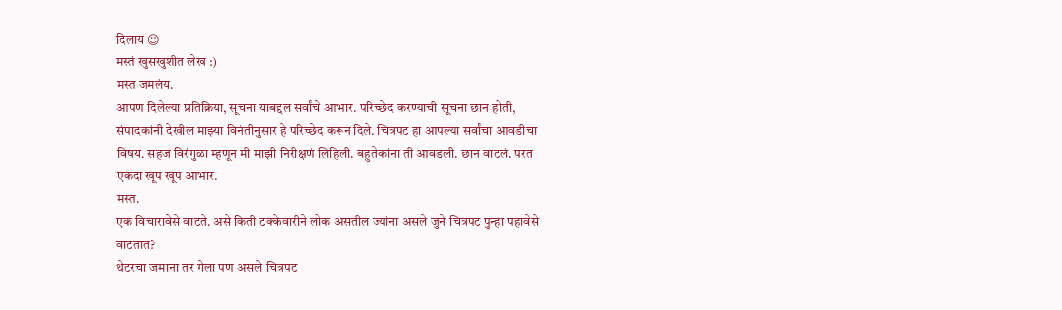दिलाय ☺
मस्तं खुसखुशीत लेख :)
मस्त जमलंय.
आपण दिलेल्या प्रतिक्रिया, सूचना याबद्दल सर्वांचे आभार. परिच्छेद करण्याची सूचना छान होती, संपादकांनी देखील माझ्या विनंतीनुसार हे परिच्छेद करून दिले. चित्रपट हा आपल्या सर्वांचा आवडीचा विषय. सहज विरंगुळा म्हणून मी माझी निरीक्षणं लिहिली. बहुतेकांना ती आवडली. छान वाटलं. परत एकदा खूप खूप आभार.
मस्त.
एक विचारावेसे वाटते. असे किती टक्केवारीने लोक असतील ज्यांना असले जुने चित्रपट पुन्हा पहावेसे वाटतात?
थेटरचा जमाना तर गेला पण असले चित्रपट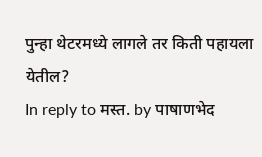पुन्हा थेटरमध्ये लागले तर किती पहायला येतील?
In reply to मस्त. by पाषाणभेद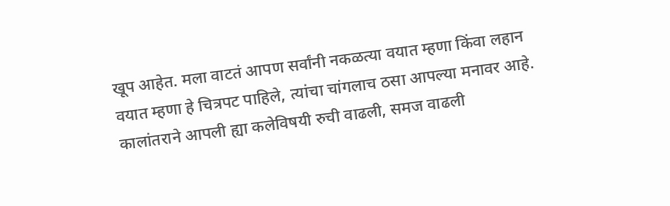खूप आहेत. मला वाटतं आपण सर्वांनी नकळत्या वयात म्हणा किंवा लहान वयात म्हणा हे चित्रपट पाहिले, त्यांचा चांगलाच ठसा आपल्या मनावर आहे. कालांतराने आपली ह्या कलेविषयी रुची वाढली, समज वाढली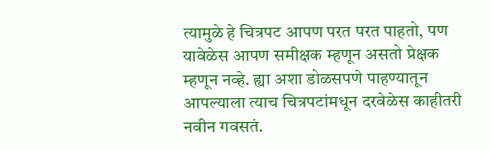त्यामुळे हे चित्रपट आपण परत परत पाहतो, पण यावेळेस आपण समीक्षक म्हणून असतो प्रेक्षक म्हणून नव्हे. ह्या अशा डोळसपणे पाहण्यातून आपल्याला त्याच चित्रपटांमधून दरवेळेस काहीतरी नवीन गवसतं.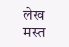लेख मस्त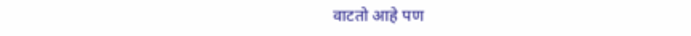वाटतो आहे पण